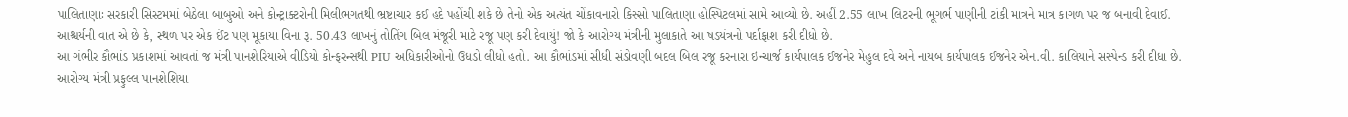પાલિતાણાઃ સરકારી સિસ્ટમમાં બેઠેલા બાબુઓ અને કોન્ટ્રાક્ટરોની મિલીભગતથી ભ્રષ્ટાચાર કઈ હદે પહોંચી શકે છે તેનો એક અત્યંત ચોંકાવનારો કિસ્સો પાલિતાણા હોસ્પિટલમાં સામે આવ્યો છે. અહીં 2.55 લાખ લિટરની ભૂગર્ભ પાણીની ટાંકી માત્રને માત્ર કાગળ પર જ બનાવી દેવાઈ. આશ્ચર્યની વાત એ છે કે, સ્થળ પર એક ઈંટ પણ મૂકાયા વિના રૂ. 50.43 લાખનું તોતિંગ બિલ મંજૂરી માટે રજૂ પણ કરી દેવાયું! જો કે આરોગ્ય મંત્રીની મુલાકાતે આ ષડયંત્રનો પર્દાફાશ કરી દીધો છે.
આ ગંભીર કૌભાંડ પ્રકાશમાં આવતાં જ મંત્રી પાનશેરિયાએ વીડિયો કોન્ફરન્સથી PIU અધિકારીઓનો ઉધડો લીધો હતો. આ કૌભાંડમાં સીધી સંડોવણી બદલ બિલ રજૂ કરનારા ઇન્ચાર્જ કાર્યપાલક ઈજનેર મેહુલ દવે અને નાયબ કાર્યપાલક ઈજનેર એન.વી. કાલિયાને સસ્પેન્ડ કરી દીધા છે.
આરોગ્ય મંત્રી પ્રફુલ્લ પાનશેશિયા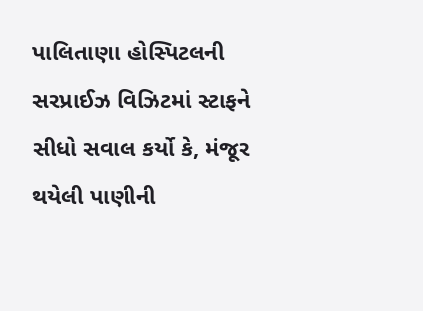પાલિતાણા હોસ્પિટલની સરપ્રાઈઝ વિઝિટમાં સ્ટાફને સીધો સવાલ કર્યો કે, મંજૂર થયેલી પાણીની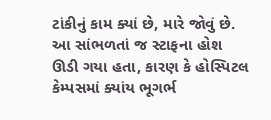ટાંકીનું કામ ક્યાં છે, મારે જોવું છે. આ સાંભળતાં જ સ્ટાફના હોશ ઊડી ગયા હતા, કારણ કે હોસ્પિટલ કેમ્પસમાં ક્યાંય ભૂગર્ભ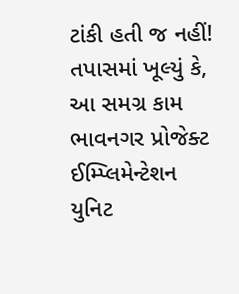ટાંકી હતી જ નહીં! તપાસમાં ખૂલ્યું કે, આ સમગ્ર કામ ભાવનગર પ્રોજેક્ટ ઈમ્પ્લિમેન્ટેશન યુનિટ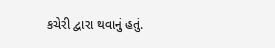કચેરી દ્વારા થવાનું હતું.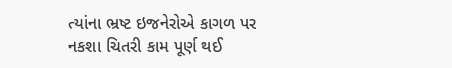ત્યાંના ભ્રષ્ટ ઇજનેરોએ કાગળ પર નકશા ચિતરી કામ પૂર્ણ થઈ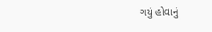ગયું હોવાનું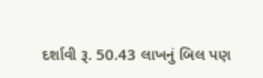દર્શાવી રૂ. 50.43 લાખનું બિલ પણ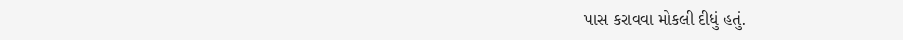પાસ કરાવવા મોકલી દીધું હતું.